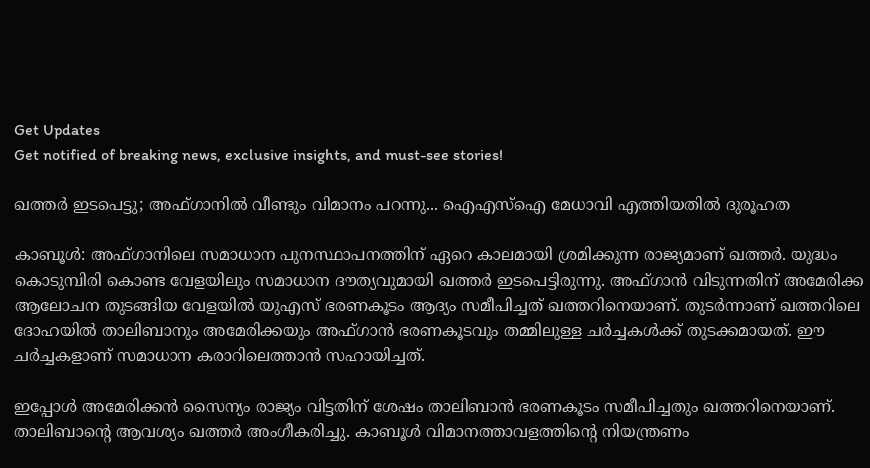Get Updates
Get notified of breaking news, exclusive insights, and must-see stories!

ഖത്തര്‍ ഇടപെട്ടു; അഫ്ഗാനില്‍ വീണ്ടും വിമാനം പറന്നു... ഐഎസ്‌ഐ മേധാവി എത്തിയതില്‍ ദുരൂഹത

കാബൂള്‍: അഫ്ഗാനിലെ സമാധാന പുനസ്ഥാപനത്തിന് ഏറെ കാലമായി ശ്രമിക്കുന്ന രാജ്യമാണ് ഖത്തര്‍. യുദ്ധം കൊടുമ്പിരി കൊണ്ട വേളയിലും സമാധാന ദൗത്യവുമായി ഖത്തര്‍ ഇടപെട്ടിരുന്നു. അഫ്ഗാന്‍ വിടുന്നതിന് അമേരിക്ക ആലോചന തുടങ്ങിയ വേളയില്‍ യുഎസ് ഭരണകൂടം ആദ്യം സമീപിച്ചത് ഖത്തറിനെയാണ്. തുടര്‍ന്നാണ് ഖത്തറിലെ ദോഹയില്‍ താലിബാനും അമേരിക്കയും അഫ്ഗാന്‍ ഭരണകൂടവും തമ്മിലുള്ള ചര്‍ച്ചകള്‍ക്ക് തുടക്കമായത്. ഈ ചര്‍ച്ചകളാണ് സമാധാന കരാറിലെത്താന്‍ സഹായിച്ചത്.

ഇപ്പോള്‍ അമേരിക്കന്‍ സൈന്യം രാജ്യം വിട്ടതിന് ശേഷം താലിബാന്‍ ഭരണകൂടം സമീപിച്ചതും ഖത്തറിനെയാണ്. താലിബാന്റെ ആവശ്യം ഖത്തര്‍ അംഗീകരിച്ചു. കാബൂള്‍ വിമാനത്താവളത്തിന്റെ നിയന്ത്രണം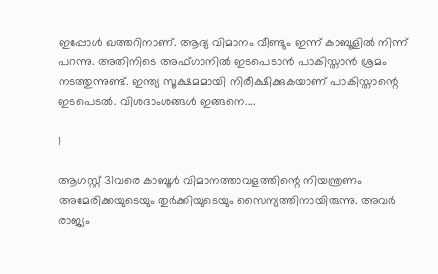ഇപ്പോള്‍ ഖത്തറിനാണ്. ആദ്യ വിമാനം വീണ്ടും ഇന്ന് കാബൂളില്‍ നിന്ന് പറന്നു. അതിനിടെ അഫ്ഗാനില്‍ ഇടപെടാന്‍ പാകിസ്താന്‍ ശ്രമം നടത്തുന്നുണ്ട്. ഇന്ത്യ സൂക്ഷമമായി നിരീക്ഷിക്കുകയാണ് പാകിസ്താന്റെ ഇടപെടല്‍. വിശദാംശങ്ങള്‍ ഇങ്ങനെ....

1

ആഗസ്റ്റ് 31വരെ കാബൂള്‍ വിമാനത്താവളത്തിന്റെ നിയന്ത്രണം അമേരിക്കയുടെയും തുര്‍ക്കിയുടെയും സൈന്യത്തിനായിരുന്നു. അവര്‍ രാജ്യം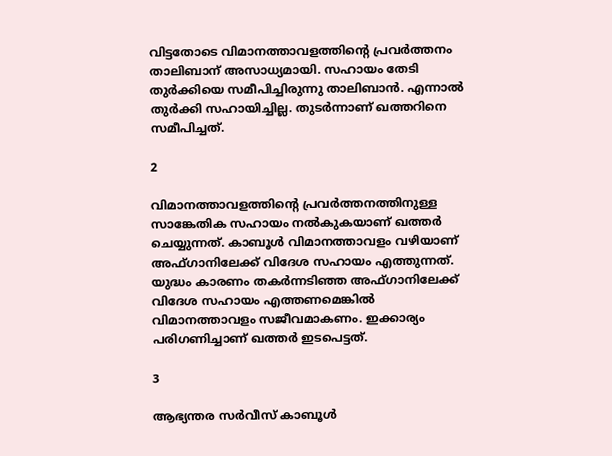വിട്ടതോടെ വിമാനത്താവളത്തിന്റെ പ്രവര്‍ത്തനം താലിബാന് അസാധ്യമായി. സഹായം തേടി തുര്‍ക്കിയെ സമീപിച്ചിരുന്നു താലിബാന്‍. എന്നാല്‍ തുര്‍ക്കി സഹായിച്ചില്ല. തുടര്‍ന്നാണ് ഖത്തറിനെ സമീപിച്ചത്.

2

വിമാനത്താവളത്തിന്റെ പ്രവര്‍ത്തനത്തിനുള്ള സാങ്കേതിക സഹായം നല്‍കുകയാണ് ഖത്തര്‍ ചെയ്യുന്നത്. കാബൂള്‍ വിമാനത്താവളം വഴിയാണ് അഫ്ഗാനിലേക്ക് വിദേശ സഹായം എത്തുന്നത്. യുദ്ധം കാരണം തകര്‍ന്നടിഞ്ഞ അഫ്ഗാനിലേക്ക് വിദേശ സഹായം എത്തണമെങ്കില്‍ വിമാനത്താവളം സജീവമാകണം. ഇക്കാര്യം പരിഗണിച്ചാണ് ഖത്തര്‍ ഇടപെട്ടത്.

3

ആഭ്യന്തര സര്‍വീസ് കാബൂള്‍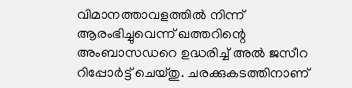വിമാനത്താവളത്തില്‍ നിന്ന് ആരംഭിച്ചുവെന്ന് ഖത്തറിന്റെ അംബാസഡറെ ഉദ്ധരിച്ച് അല്‍ ജസീറ റിപ്പോര്‍ട്ട് ചെയ്തു. ചരക്കുകടത്തിനാണ്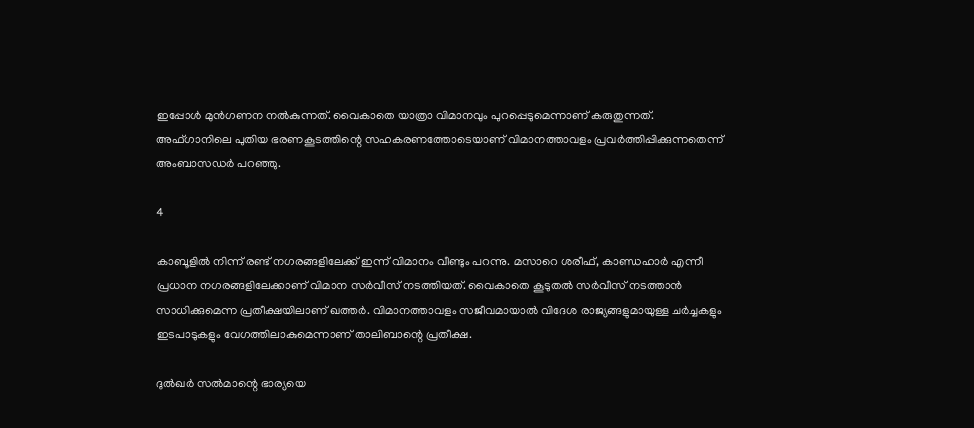ഇപ്പോള്‍ മുന്‍ഗണന നല്‍കുന്നത്. വൈകാതെ യാത്രാ വിമാനവും പുറപ്പെടുമെന്നാണ് കരുതുന്നത്. അഫ്ഗാനിലെ പുതിയ ഭരണകൂടത്തിന്റെ സഹകരണത്തോടെയാണ് വിമാനത്താവളം പ്രവര്‍ത്തിപ്പിക്കുന്നതെന്ന് അംബാസഡര്‍ പറഞ്ഞു.

4

കാബൂളില്‍ നിന്ന് രണ്ട് നഗരങ്ങളിലേക്ക് ഇന്ന് വിമാനം വീണ്ടും പറന്നു. മസാറെ ശരീഫ്, കാണ്ഡഹാര്‍ എന്നീ പ്രധാന നഗരങ്ങളിലേക്കാണ് വിമാന സര്‍വീസ് നടത്തിയത്. വൈകാതെ കൂടുതല്‍ സര്‍വീസ് നടത്താന്‍ സാധിക്കുമെന്ന പ്രതീക്ഷയിലാണ് ഖത്തര്‍. വിമാനത്താവളം സജീവമായാല്‍ വിദേശ രാജ്യങ്ങളുമായുള്ള ചര്‍ച്ചകളും ഇടപാടുകളും വേഗത്തിലാകുമെന്നാണ് താലിബാന്റെ പ്രതീക്ഷ.

ദുല്‍ഖര്‍ സല്‍മാന്റെ ഭാര്യയെ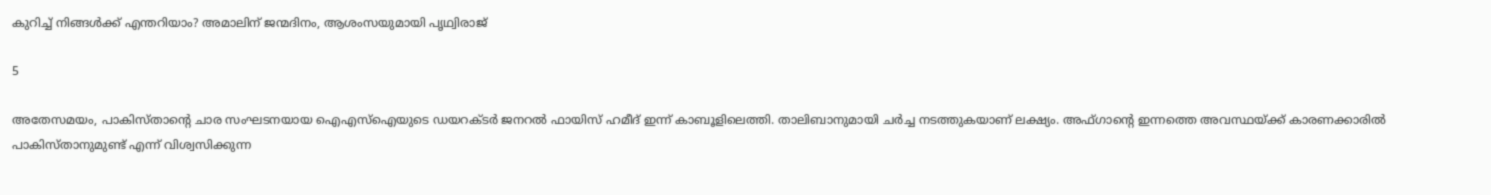കുറിച്ച് നിങ്ങള്‍ക്ക് എന്തറിയാം? അമാലിന് ജന്മദിനം, ആശംസയുമായി പൃഥ്വിരാജ്

5

അതേസമയം, പാകിസ്താന്റെ ചാര സംഘടനയായ ഐഎസ്‌ഐയുടെ ഡയറക്ടര്‍ ജനറല്‍ ഫായിസ് ഹമീദ് ഇന്ന് കാബൂളിലെത്തി. താലിബാനുമായി ചര്‍ച്ച നടത്തുകയാണ് ലക്ഷ്യം. അഫ്ഗാന്റെ ഇന്നത്തെ അവസ്ഥയ്ക്ക് കാരണക്കാരില്‍ പാകിസ്താനുമുണ്ട് എന്ന് വിശ്വസിക്കുന്ന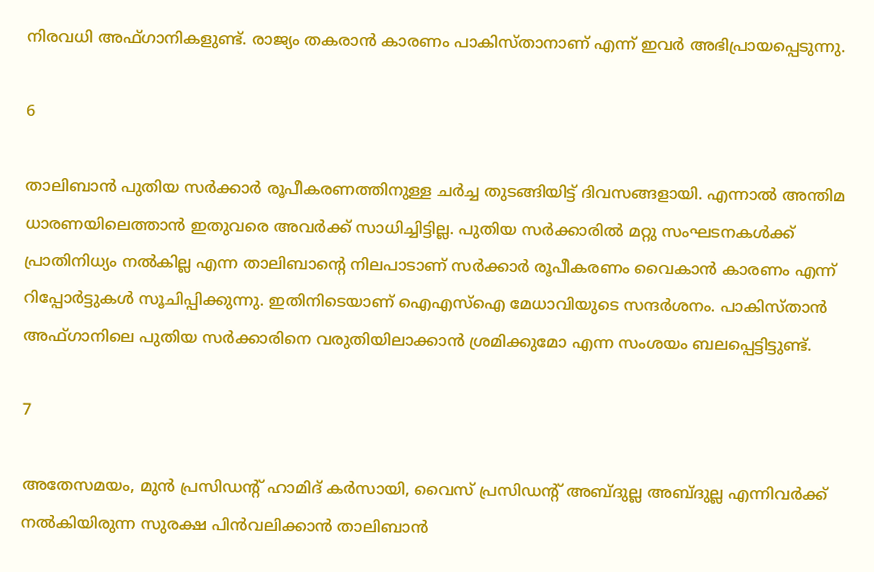നിരവധി അഫ്ഗാനികളുണ്ട്. രാജ്യം തകരാന്‍ കാരണം പാകിസ്താനാണ് എന്ന് ഇവര്‍ അഭിപ്രായപ്പെടുന്നു.

6

താലിബാന്‍ പുതിയ സര്‍ക്കാര്‍ രൂപീകരണത്തിനുള്ള ചര്‍ച്ച തുടങ്ങിയിട്ട് ദിവസങ്ങളായി. എന്നാല്‍ അന്തിമ ധാരണയിലെത്താന്‍ ഇതുവരെ അവര്‍ക്ക് സാധിച്ചിട്ടില്ല. പുതിയ സര്‍ക്കാരില്‍ മറ്റു സംഘടനകള്‍ക്ക് പ്രാതിനിധ്യം നല്‍കില്ല എന്ന താലിബാന്റെ നിലപാടാണ് സര്‍ക്കാര്‍ രൂപീകരണം വൈകാന്‍ കാരണം എന്ന് റിപ്പോര്‍ട്ടുകള്‍ സൂചിപ്പിക്കുന്നു. ഇതിനിടെയാണ് ഐഎസ്‌ഐ മേധാവിയുടെ സന്ദര്‍ശനം. പാകിസ്താന്‍ അഫ്ഗാനിലെ പുതിയ സര്‍ക്കാരിനെ വരുതിയിലാക്കാന്‍ ശ്രമിക്കുമോ എന്ന സംശയം ബലപ്പെട്ടിട്ടുണ്ട്.

7

അതേസമയം, മുന്‍ പ്രസിഡന്റ് ഹാമിദ് കര്‍സായി, വൈസ് പ്രസിഡന്റ് അബ്ദുല്ല അബ്ദുല്ല എന്നിവര്‍ക്ക് നല്‍കിയിരുന്ന സുരക്ഷ പിന്‍വലിക്കാന്‍ താലിബാന്‍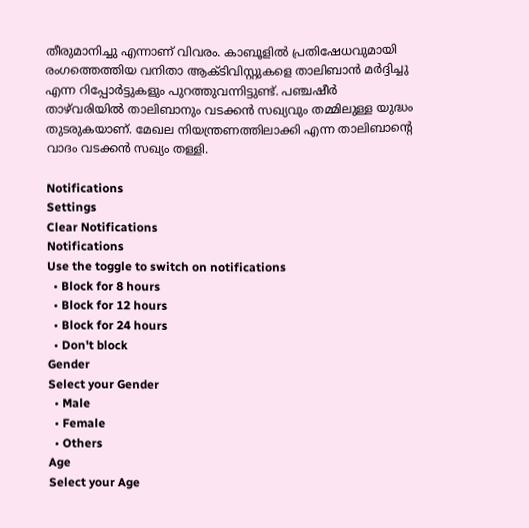തീരുമാനിച്ചു എന്നാണ് വിവരം. കാബൂളില്‍ പ്രതിഷേധവുമായി രംഗത്തെത്തിയ വനിതാ ആക്ടിവിസ്റ്റുകളെ താലിബാന്‍ മര്‍ദ്ദിച്ചു എന്ന റിപ്പോര്‍ട്ടുകളും പുറത്തുവന്നിട്ടുണ്ട്. പഞ്ചഷീര്‍ താഴ്‌വരിയില്‍ താലിബാനും വടക്കന്‍ സഖ്യവും തമ്മിലുള്ള യുദ്ധം തുടരുകയാണ്. മേഖല നിയന്ത്രണത്തിലാക്കി എന്ന താലിബാന്റെ വാദം വടക്കന്‍ സഖ്യം തള്ളി.

Notifications
Settings
Clear Notifications
Notifications
Use the toggle to switch on notifications
  • Block for 8 hours
  • Block for 12 hours
  • Block for 24 hours
  • Don't block
Gender
Select your Gender
  • Male
  • Female
  • Others
Age
Select your Age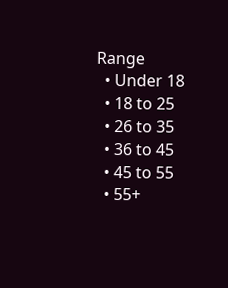Range
  • Under 18
  • 18 to 25
  • 26 to 35
  • 36 to 45
  • 45 to 55
  • 55+